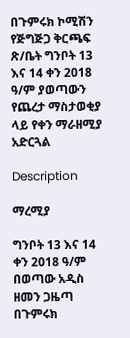በጉምሩክ ኮሚሽን የጅግጅጋ ቅርጫፍ ጽ/ቤት ግንቦት 13 እና 14 ቀን 2018 ዓ/ም ያወጣውን የጨረታ ማስታወቂያ ላይ የቀን ማራዘሚያ አድርጓል

Description

ማረሚያ

ግንቦት 13 እና 14 ቀን 2018 ዓ/ም በወጣው አዲስ ዘመን ጋዜጣ በጉምሩክ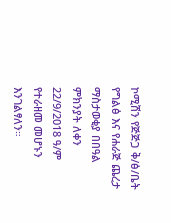ኮሚሽን የጅጅጋ ቅ/ፅ/ቤት የግልፅ እና የሐራጅ ጨረታ ማስታወቂያ በበዓል ምክንያት ለቀን 22/9/2018 ዓ/ም የተራዘመ መሆኑን እንገልፃለን።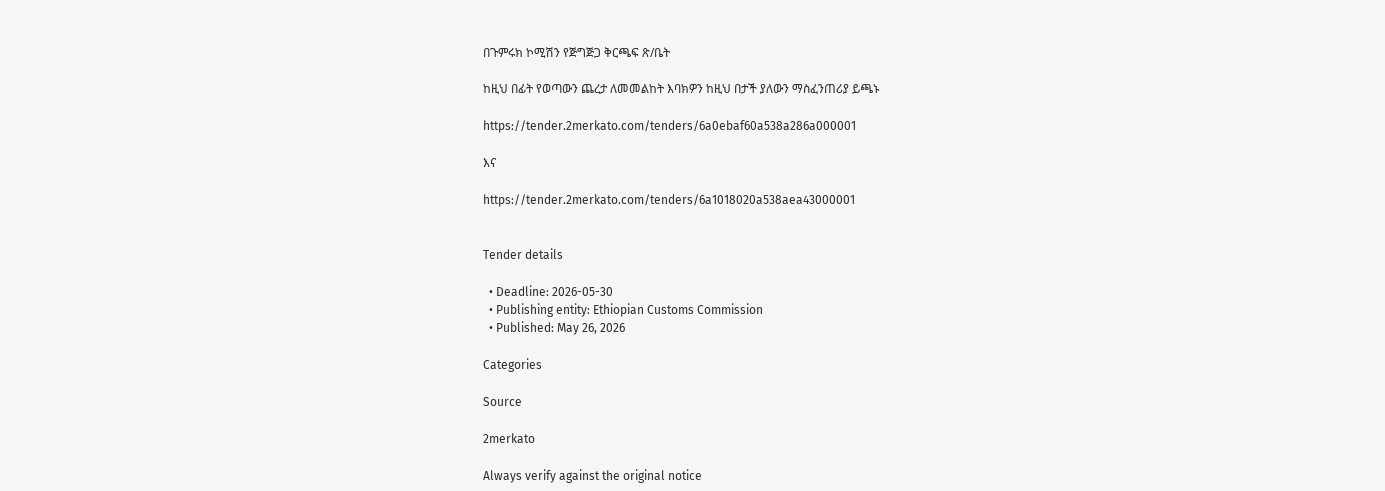በጉምሩክ ኮሚሽን የጅግጅጋ ቅርጫፍ ጽ/ቤት

ከዚህ በፊት የወጣውን ጨረታ ለመመልከት እባክዎን ከዚህ በታች ያለውን ማስፈንጠሪያ ይጫኑ

https://tender.2merkato.com/tenders/6a0ebaf60a538a286a000001

እና

https://tender.2merkato.com/tenders/6a1018020a538aea43000001


Tender details

  • Deadline: 2026-05-30
  • Publishing entity: Ethiopian Customs Commission
  • Published: May 26, 2026

Categories

Source

2merkato

Always verify against the original notice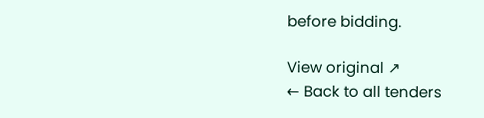before bidding.

View original ↗
← Back to all tenders